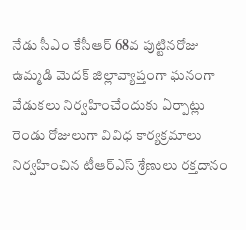నేడు సీఎం కేసీఆర్ 68వ పుట్టినరోజు ఉమ్మడి మెదక్ జిల్లావ్యాప్తంగా ఘనంగా వేడుకలు నిర్వహించేందుకు ఏర్పాట్లు రెండు రోజులుగా వివిధ కార్యక్రమాలు నిర్వహించిన టీఆర్ఎస్ శ్రేణులు రక్తదానం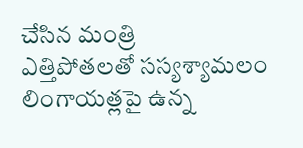చేసిన మంత్రి
ఎత్తిపోతలతో సస్యశ్యామలం లింగాయత్లపై ఉన్న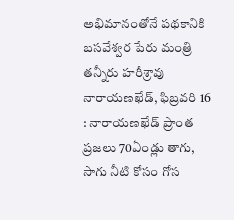అభిమానంతోనే పథకానికి బసవేశ్వర పేరు మంత్రి తన్నీరు హరీశ్రావు నారాయణఖేడ్, ఫిబ్రవరి 16 : నారాయణఖేడ్ ప్రాంత ప్రజలు 70ఏండ్లు తాగు, సాగు నీటి కోసం గోస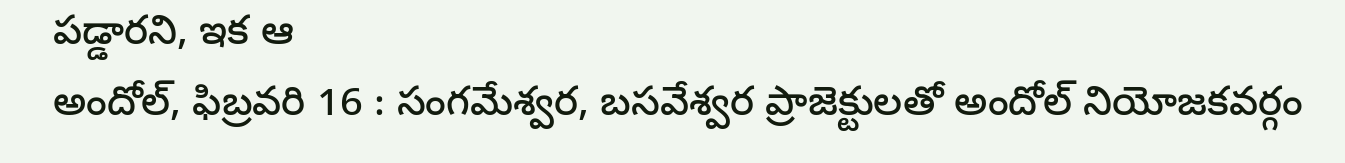పడ్డారని, ఇక ఆ
అందోల్, ఫిబ్రవరి 16 : సంగమేశ్వర, బసవేశ్వర ప్రాజెక్టులతో అందోల్ నియోజకవర్గం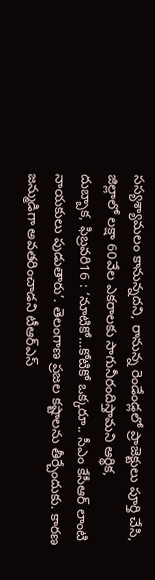సస్యశ్యామలం కానున్నదని, రానున్న రెండేండ్లలో ప్రాజెక్టులు పూర్తి చేసి, జిల్లాలో లక్షా 60వేల ఎకరాలకు సాగునీరందిస్తామని ఆర్థిక,
దుబ్బాక, ఫిబ్రవరి16 : ‘నూటికో…కోటికో ఒక్కరూ.. సీఎం కేసీఆర్ లాంటి నాయకులు పుడుతారు’. తెలంగాణ ప్రజల కష్టాలను తీర్చేందుకు. కారణ జన్ముడిగా అవతరించాడని టీఆర్ఎస్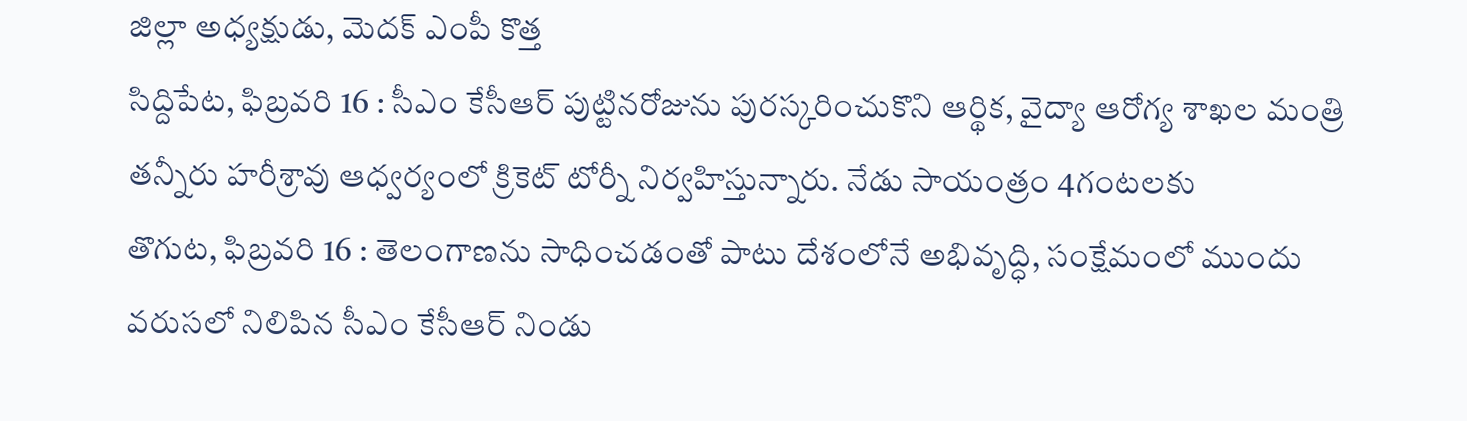జిల్లా అధ్యక్షుడు, మెదక్ ఎంపీ కొత్త
సిద్దిపేట, ఫిబ్రవరి 16 : సీఎం కేసీఆర్ పుట్టినరోజును పురస్కరించుకొని ఆర్థిక, వైద్యా ఆరోగ్య శాఖల మంత్రి తన్నీరు హరీశ్రావు ఆధ్వర్యంలో క్రికెట్ టోర్నీ నిర్వహిస్తున్నారు. నేడు సాయంత్రం 4గంటలకు
తొగుట, ఫిబ్రవరి 16 : తెలంగాణను సాధించడంతో పాటు దేశంలోనే అభివృద్ధి, సంక్షేమంలో ముందు వరుసలో నిలిపిన సీఎం కేసీఆర్ నిండు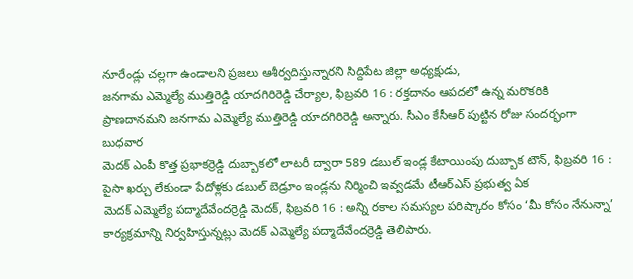నూరేండ్లు చల్లగా ఉండాలని ప్రజలు ఆశీర్వదిస్తున్నారని సిద్దిపేట జిల్లా అధ్యక్షుడు,
జనగామ ఎమ్మెల్యే ముత్తిరెడ్డి యాదగిరిరెడ్డి చేర్యాల, ఫిబ్రవరి 16 : రక్తదానం ఆపదలో ఉన్న మరొకరికి ప్రాణదానమని జనగామ ఎమ్మెల్యే ముత్తిరెడ్డి యాదగిరిరెడ్డి అన్నారు. సీఎం కేసీఆర్ పుట్టిన రోజు సందర్భంగా బుధవార
మెదక్ ఎంపీ కొత్త ప్రభాకర్రెడ్డి దుబ్బాకలో లాటరీ ద్వారా 589 డబుల్ ఇండ్ల కేటాయింపు దుబ్బాక టౌన్, ఫిబ్రవరి 16 : పైసా ఖర్చు లేకుండా పేదోళ్లకు డబుల్ బెడ్రూం ఇండ్లను నిర్మించి ఇవ్వడమే టీఆర్ఎస్ ప్రభుత్వ ఏక
మెదక్ ఎమ్మెల్యే పద్మాదేవేందర్రెడ్డి మెదక్, ఫిబ్రవరి 16 : అన్ని రకాల సమస్యల పరిష్కారం కోసం ‘మీ కోసం నేనున్నా’ కార్యక్రమాన్ని నిర్వహిస్తున్నట్లు మెదక్ ఎమ్మెల్యే పద్మాదేవేందర్రెడ్డి తెలిపారు.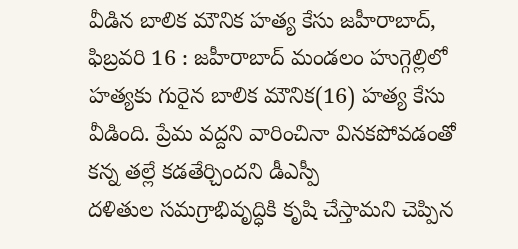వీడిన బాలిక మౌనిక హత్య కేసు జహీరాబాద్, ఫిబ్రవరి 16 : జహీరాబాద్ మండలం హుగ్గెల్లిలో హత్యకు గురైన బాలిక మౌనిక(16) హత్య కేసు వీడింది. ప్రేమ వద్దని వారించినా వినకపోవడంతో కన్న తల్లే కడతేర్చిందని డీఎస్పీ
దళితుల సమగ్రాభివృద్ధికి కృషి చేస్తామని చెప్పిన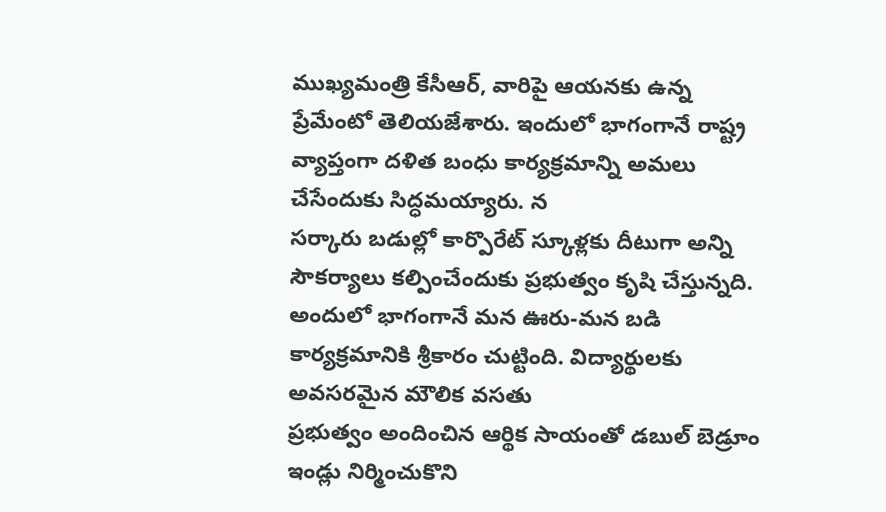ముఖ్యమంత్రి కేసీఆర్, వారిపై ఆయనకు ఉన్న ప్రేమేంటో తెలియజేశారు. ఇందులో భాగంగానే రాష్ట్ర వ్యాప్తంగా దళిత బంధు కార్యక్రమాన్ని అమలు చేసేందుకు సిద్ధమయ్యారు. న
సర్కారు బడుల్లో కార్పొరేట్ స్కూళ్లకు దీటుగా అన్ని సౌకర్యాలు కల్పించేందుకు ప్రభుత్వం కృషి చేస్తున్నది. అందులో భాగంగానే మన ఊరు-మన బడి కార్యక్రమానికి శ్రీకారం చుట్టింది. విద్యార్థులకు అవసరమైన మౌలిక వసతు
ప్రభుత్వం అందించిన ఆర్థిక సాయంతో డబుల్ బెడ్రూం ఇండ్లు నిర్మించుకొని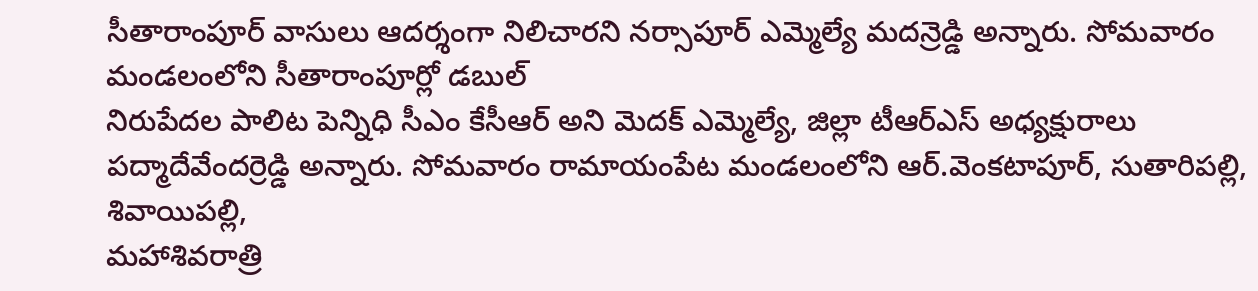సీతారాంపూర్ వాసులు ఆదర్శంగా నిలిచారని నర్సాపూర్ ఎమ్మెల్యే మదన్రెడ్డి అన్నారు. సోమవారం మండలంలోని సీతారాంపూర్లో డబుల్
నిరుపేదల పాలిట పెన్నిధి సీఎం కేసీఆర్ అని మెదక్ ఎమ్మెల్యే, జిల్లా టీఆర్ఎస్ అధ్యక్షురాలు పద్మాదేవేందర్రెడ్డి అన్నారు. సోమవారం రామాయంపేట మండలంలోని ఆర్.వెంకటాపూర్, సుతారిపల్లి, శివాయిపల్లి,
మహాశివరాత్రి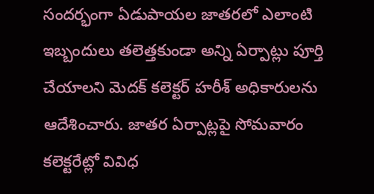సందర్భంగా ఏడుపాయల జాతరలో ఎలాంటి ఇబ్బందులు తలెత్తకుండా అన్ని ఏర్పాట్లు పూర్తి చేయాలని మెదక్ కలెక్టర్ హరీశ్ అధికారులను ఆదేశించారు. జాతర ఏర్పాట్లపై సోమవారం కలెక్టరేట్లో వివిధ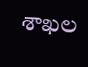శాఖల